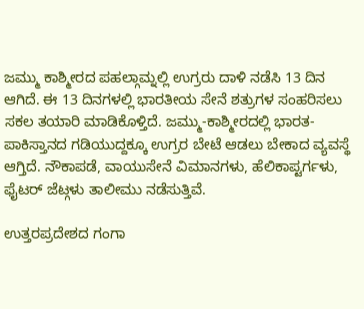ಜಮ್ಮು ಕಾಶ್ಮೀರದ ಪಹಲ್ಗಾಮ್ನಲ್ಲಿ ಉಗ್ರರು ದಾಳಿ ನಡೆಸಿ 13 ದಿನ ಆಗಿದೆ. ಈ 13 ದಿನಗಳಲ್ಲಿ ಭಾರತೀಯ ಸೇನೆ ಶತ್ರುಗಳ ಸಂಹರಿಸಲು ಸಕಲ ತಯಾರಿ ಮಾಡಿಕೊಳ್ತಿದೆ. ಜಮ್ಮು-ಕಾಶ್ಮೀರದಲ್ಲಿ ಭಾರತ-ಪಾಕಿಸ್ತಾನದ ಗಡಿಯುದ್ದಕ್ಕೂ ಉಗ್ರರ ಬೇಟೆ ಆಡಲು ಬೇಕಾದ ವ್ಯವಸ್ಥೆ ಆಗ್ತಿದೆ. ನೌಕಾಪಡೆ, ವಾಯುಸೇನೆ ವಿಮಾನಗಳು, ಹೆಲಿಕಾಪ್ಟರ್ಗಳು, ಫೈಟರ್ ಜೆಟ್ಗಳು ತಾಲೀಮು ನಡೆಸುತ್ತಿವೆ.

ಉತ್ತರಪ್ರದೇಶದ ಗಂಗಾ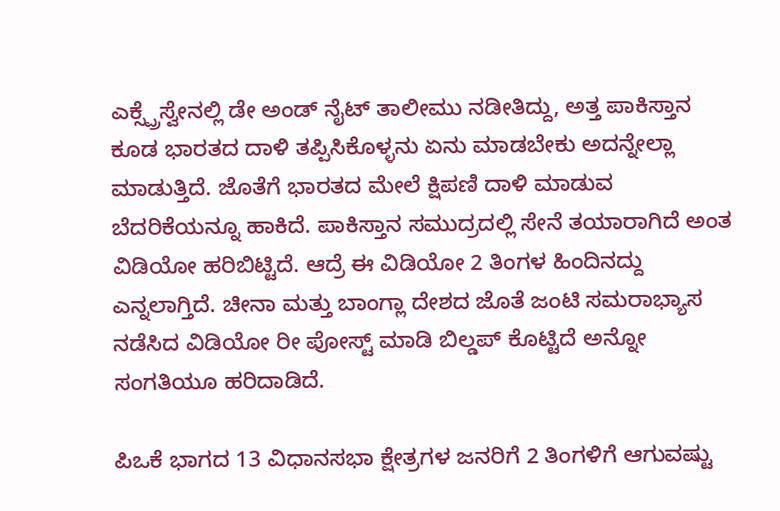ಎಕ್ಸ್ಪ್ರೆಸ್ವೇನಲ್ಲಿ ಡೇ ಅಂಡ್ ನೈಟ್ ತಾಲೀಮು ನಡೀತಿದ್ದು, ಅತ್ತ ಪಾಕಿಸ್ತಾನ ಕೂಡ ಭಾರತದ ದಾಳಿ ತಪ್ಪಿಸಿಕೊಳ್ಳನು ಏನು ಮಾಡಬೇಕು ಅದನ್ನೇಲ್ಲಾ ಮಾಡುತ್ತಿದೆ. ಜೊತೆಗೆ ಭಾರತದ ಮೇಲೆ ಕ್ಷಿಪಣಿ ದಾಳಿ ಮಾಡುವ ಬೆದರಿಕೆಯನ್ನೂ ಹಾಕಿದೆ. ಪಾಕಿಸ್ತಾನ ಸಮುದ್ರದಲ್ಲಿ ಸೇನೆ ತಯಾರಾಗಿದೆ ಅಂತ ವಿಡಿಯೋ ಹರಿಬಿಟ್ಟಿದೆ. ಆದ್ರೆ ಈ ವಿಡಿಯೋ 2 ತಿಂಗಳ ಹಿಂದಿನದ್ದು ಎನ್ನಲಾಗ್ತಿದೆ. ಚೀನಾ ಮತ್ತು ಬಾಂಗ್ಲಾ ದೇಶದ ಜೊತೆ ಜಂಟಿ ಸಮರಾಭ್ಯಾಸ ನಡೆಸಿದ ವಿಡಿಯೋ ರೀ ಪೋಸ್ಟ್ ಮಾಡಿ ಬಿಲ್ಡಪ್ ಕೊಟ್ಟಿದೆ ಅನ್ನೋ ಸಂಗತಿಯೂ ಹರಿದಾಡಿದೆ.

ಪಿಒಕೆ ಭಾಗದ 13 ವಿಧಾನಸಭಾ ಕ್ಷೇತ್ರಗಳ ಜನರಿಗೆ 2 ತಿಂಗಳಿಗೆ ಆಗುವಷ್ಟು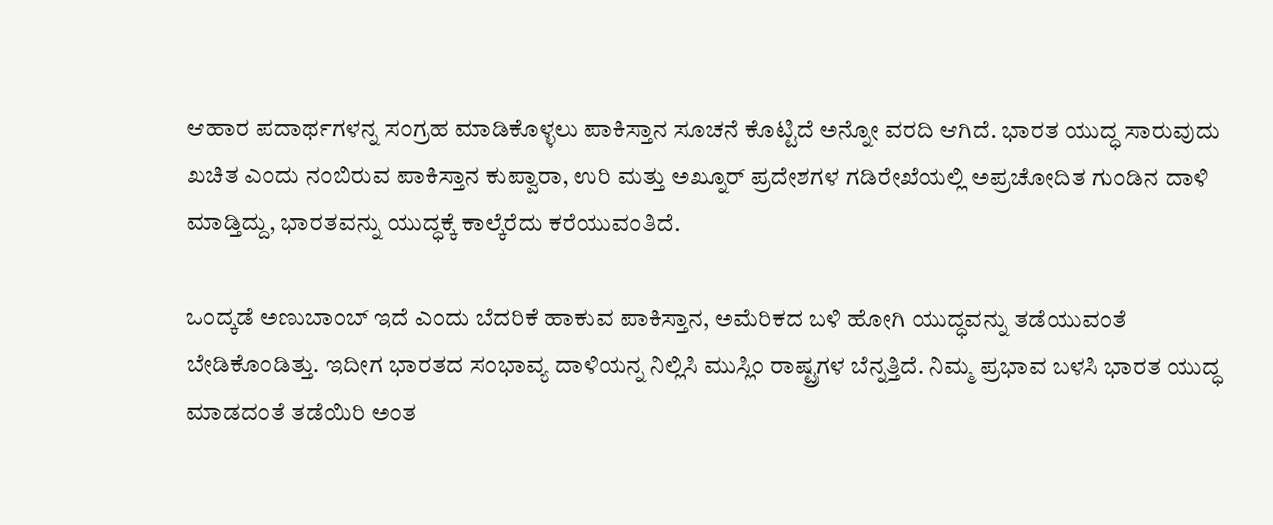ಆಹಾರ ಪದಾರ್ಥಗಳನ್ನ ಸಂಗ್ರಹ ಮಾಡಿಕೊಳ್ಳಲು ಪಾಕಿಸ್ತಾನ ಸೂಚನೆ ಕೊಟ್ಟಿದೆ ಅನ್ನೋ ವರದಿ ಆಗಿದೆ. ಭಾರತ ಯುದ್ಧ ಸಾರುವುದು ಖಚಿತ ಎಂದು ನಂಬಿರುವ ಪಾಕಿಸ್ತಾನ ಕುಪ್ವಾರಾ, ಉರಿ ಮತ್ತು ಅಖ್ನೂರ್ ಪ್ರದೇಶಗಳ ಗಡಿರೇಖೆಯಲ್ಲಿ ಅಪ್ರಚೋದಿತ ಗುಂಡಿನ ದಾಳಿ ಮಾಡ್ತಿದ್ದು, ಭಾರತವನ್ನು ಯುದ್ಧಕ್ಕೆ ಕಾಲ್ಕೆರೆದು ಕರೆಯುವಂತಿದೆ.

ಒಂದ್ಕಡೆ ಅಣುಬಾಂಬ್ ಇದೆ ಎಂದು ಬೆದರಿಕೆ ಹಾಕುವ ಪಾಕಿಸ್ತಾನ, ಅಮೆರಿಕದ ಬಳಿ ಹೋಗಿ ಯುದ್ಧವನ್ನು ತಡೆಯುವಂತೆ ಬೇಡಿಕೊಂಡಿತ್ತು. ಇದೀಗ ಭಾರತದ ಸಂಭಾವ್ಯ ದಾಳಿಯನ್ನ ನಿಲ್ಲಿಸಿ ಮುಸ್ಲಿಂ ರಾಷ್ಟ್ರಗಳ ಬೆನ್ನತ್ತಿದೆ. ನಿಮ್ಮ ಪ್ರಭಾವ ಬಳಸಿ ಭಾರತ ಯುದ್ಧ ಮಾಡದಂತೆ ತಡೆಯಿರಿ ಅಂತ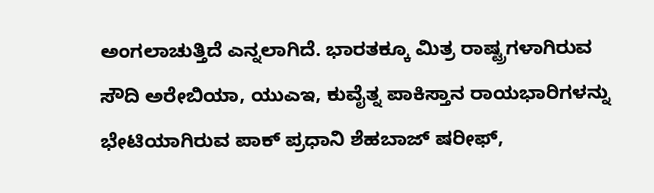ಅಂಗಲಾಚುತ್ತಿದೆ ಎನ್ನಲಾಗಿದೆ. ಭಾರತಕ್ಕೂ ಮಿತ್ರ ರಾಷ್ಟ್ರಗಳಾಗಿರುವ ಸೌದಿ ಅರೇಬಿಯಾ, ಯುಎಇ, ಕುವೈತ್ನ ಪಾಕಿಸ್ತಾನ ರಾಯಭಾರಿಗಳನ್ನು ಭೇಟಿಯಾಗಿರುವ ಪಾಕ್ ಪ್ರಧಾನಿ ಶೆಹಬಾಜ್ ಷರೀಫ್,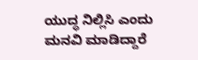ಯುದ್ಧ ನಿಲ್ಲಿಸಿ ಎಂದು ಮನವಿ ಮಾಡಿದ್ದಾರೆ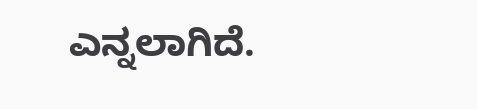ಎನ್ನಲಾಗಿದೆ.